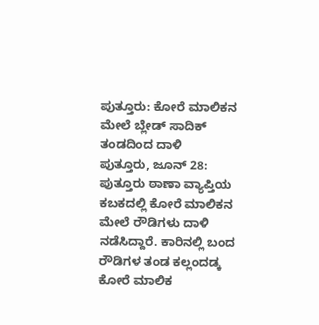ಪುತ್ತೂರು: ಕೋರೆ ಮಾಲಿಕನ ಮೇಲೆ ಬ್ಲೇಡ್ ಸಾದಿಕ್ ತಂಡದಿಂದ ದಾಳಿ
ಪುತ್ತೂರು, ಜೂನ್ 28: ಪುತ್ತೂರು ಠಾಣಾ ವ್ಯಾಪ್ತಿಯ ಕಬಕದಲ್ಲಿ ಕೋರೆ ಮಾಲಿಕನ ಮೇಲೆ ರೌಡಿಗಳು ದಾಳಿ ನಡೆಸಿದ್ದಾರೆ. ಕಾರಿನಲ್ಲಿ ಬಂದ ರೌಡಿಗಳ ತಂಡ ಕಲ್ಲಂದಡ್ಕ ಕೋರೆ ಮಾಲಿಕ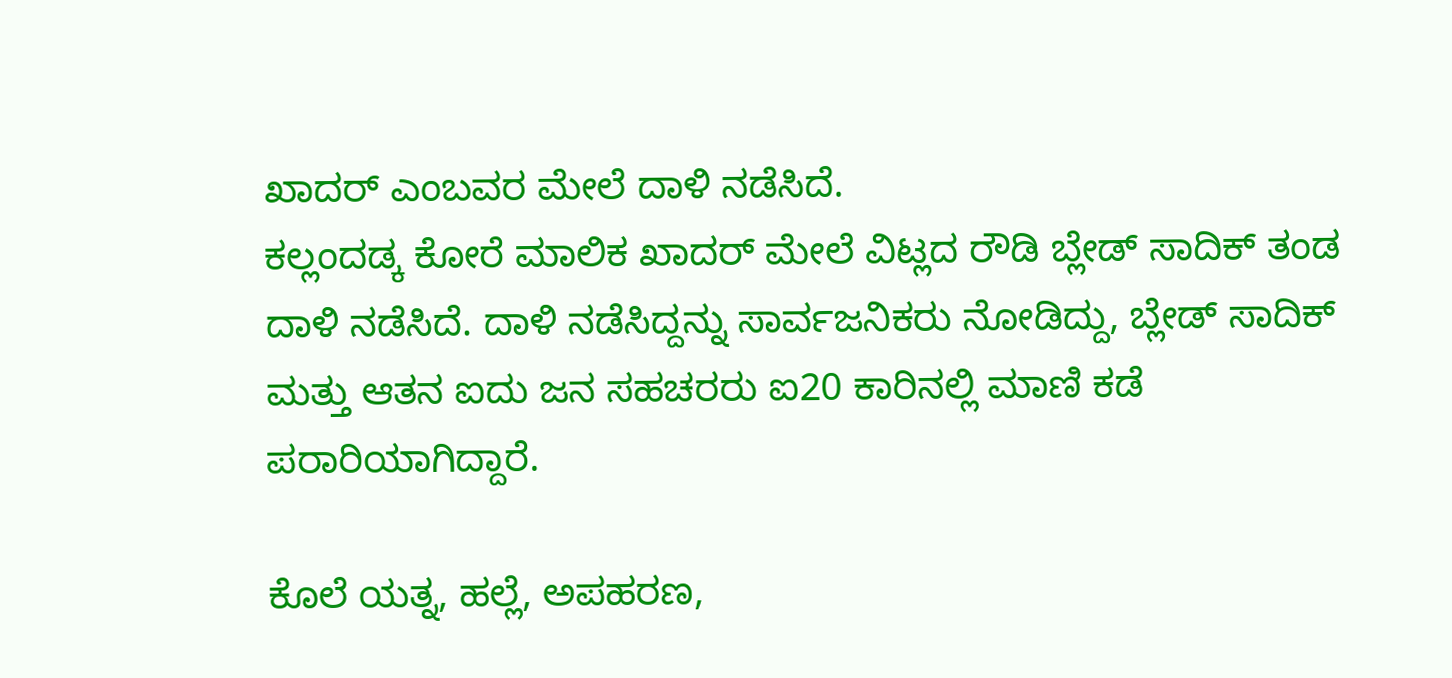ಖಾದರ್ ಎಂಬವರ ಮೇಲೆ ದಾಳಿ ನಡೆಸಿದೆ.
ಕಲ್ಲಂದಡ್ಕ ಕೋರೆ ಮಾಲಿಕ ಖಾದರ್ ಮೇಲೆ ವಿಟ್ಲದ ರೌಡಿ ಬ್ಲೇಡ್ ಸಾದಿಕ್ ತಂಡ ದಾಳಿ ನಡೆಸಿದೆ. ದಾಳಿ ನಡೆಸಿದ್ದನ್ನು ಸಾರ್ವಜನಿಕರು ನೋಡಿದ್ದು, ಬ್ಲೇಡ್ ಸಾದಿಕ್ ಮತ್ತು ಆತನ ಐದು ಜನ ಸಹಚರರು ಐ20 ಕಾರಿನಲ್ಲಿ ಮಾಣಿ ಕಡೆ ಪರಾರಿಯಾಗಿದ್ದಾರೆ.

ಕೊಲೆ ಯತ್ನ, ಹಲ್ಲೆ, ಅಪಹರಣ,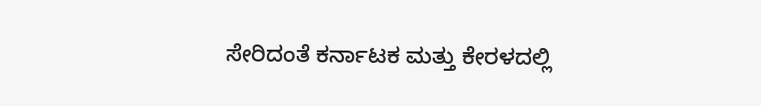ಸೇರಿದಂತೆ ಕರ್ನಾಟಕ ಮತ್ತು ಕೇರಳದಲ್ಲಿ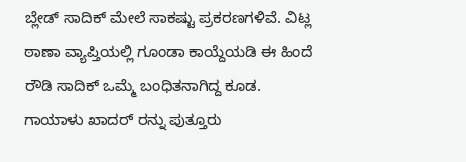ಬ್ಲೇಡ್ ಸಾದಿಕ್ ಮೇಲೆ ಸಾಕಷ್ಟು ಪ್ರಕರಣಗಳಿವೆ. ವಿಟ್ಲ ಠಾಣಾ ವ್ಯಾಪ್ತಿಯಲ್ಲಿ ಗೂಂಡಾ ಕಾಯ್ದೆಯಡಿ ಈ ಹಿಂದೆ ರೌಡಿ ಸಾದಿಕ್ ಒಮ್ಮೆ ಬಂಧಿತನಾಗಿದ್ದ ಕೂಡ.
ಗಾಯಾಳು ಖಾದರ್ ರನ್ನು ಪುತ್ತೂರು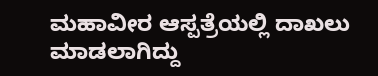ಮಹಾವೀರ ಆಸ್ಪತ್ರೆಯಲ್ಲಿ ದಾಖಲು ಮಾಡಲಾಗಿದ್ದು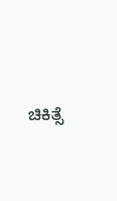ಚಿಕಿತ್ಸೆ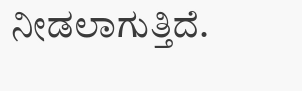ನೀಡಲಾಗುತ್ತಿದೆ.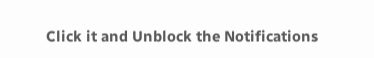Click it and Unblock the Notifications